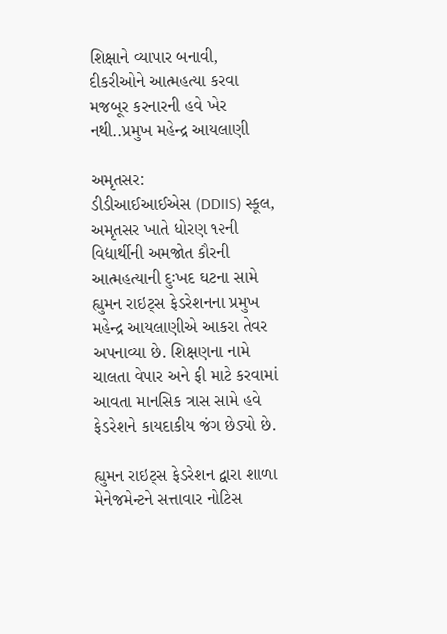શિક્ષાને વ્યાપાર બનાવી, દીકરીઓને આત્મહત્યા કરવા મજબૂર કરનારની હવે ખેર નથી..પ્રમુખ મહેન્દ્ર આયલાણી

અમૃતસર:
ડીડીઆઈઆઈએસ (DDIIS) સ્કૂલ, અમૃતસર ખાતે ધોરણ ૧૨ની વિદ્યાર્થીની અમજોત કૌરની આત્મહત્યાની દુઃખદ ઘટના સામે હ્યુમન રાઇટ્સ ફેડરેશનના પ્રમુખ મહેન્દ્ર આયલાણીએ આકરા તેવર અપનાવ્યા છે. શિક્ષણના નામે ચાલતા વેપાર અને ફી માટે કરવામાં આવતા માનસિક ત્રાસ સામે હવે ફેડરેશને કાયદાકીય જંગ છેડ્યો છે.

હ્યુમન રાઇટ્સ ફેડરેશન દ્વારા શાળા મેનેજમેન્ટને સત્તાવાર નોટિસ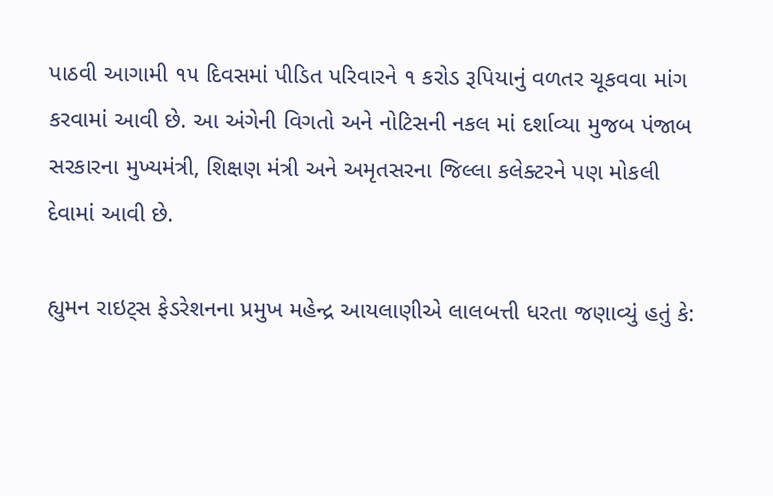પાઠવી આગામી ૧૫ દિવસમાં પીડિત પરિવારને ૧ કરોડ રૂપિયાનું વળતર ચૂકવવા માંગ કરવામાં આવી છે. આ અંગેની વિગતો અને નોટિસની નકલ માં દર્શાવ્યા મુજબ પંજાબ સરકારના મુખ્યમંત્રી, શિક્ષણ મંત્રી અને અમૃતસરના જિલ્લા કલેક્ટરને પણ મોકલી દેવામાં આવી છે.

હ્યુમન રાઇટ્સ ફેડરેશનના પ્રમુખ મહેન્દ્ર આયલાણીએ લાલબત્તી ધરતા જણાવ્યું હતું કે: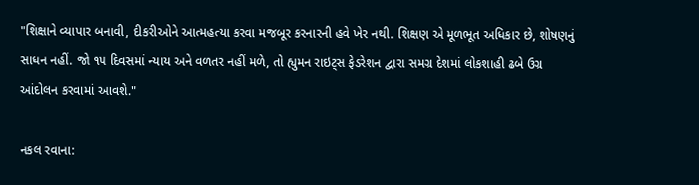"શિક્ષાને વ્યાપાર બનાવી, દીકરીઓને આત્મહત્યા કરવા મજબૂર કરનારની હવે ખેર નથી. શિક્ષણ એ મૂળભૂત અધિકાર છે, શોષણનું સાધન નહીં. જો ૧૫ દિવસમાં ન્યાય અને વળતર નહીં મળે, તો હ્યુમન રાઇટ્સ ફેડરેશન દ્વારા સમગ્ર દેશમાં લોકશાહી ઢબે ઉગ્ર આંદોલન કરવામાં આવશે."

નકલ રવાના: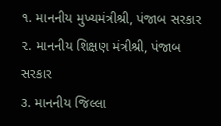૧. માનનીય મુખ્યમંત્રીશ્રી, પંજાબ સરકાર
૨. માનનીય શિક્ષણ મંત્રીશ્રી, પંજાબ સરકાર
૩. માનનીય જિલ્લા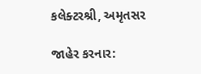કલેક્ટરશ્રી, અમૃતસર

જાહેર કરનાર: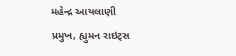મહેન્દ્ર આયલાણી
પ્રમુખ, હ્યુમન રાઇટ્સ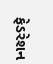ફેડરેશન